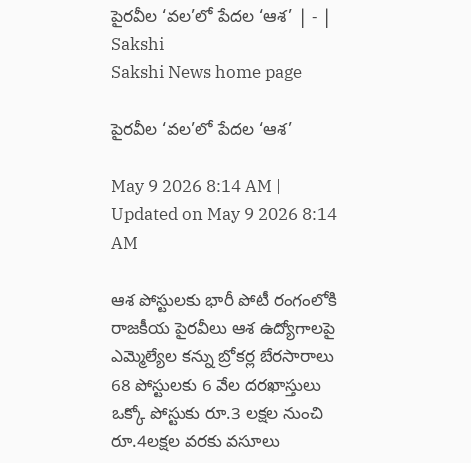పైరవీల ‘వల’లో పేదల ‘ఆశ’ | - | Sakshi
Sakshi News home page

పైరవీల ‘వల’లో పేదల ‘ఆశ’

May 9 2026 8:14 AM | Updated on May 9 2026 8:14 AM

ఆశ పోస్టులకు భారీ పోటీ రంగంలోకి రాజకీయ పైరవీలు ఆశ ఉద్యోగాలపై ఎమ్మెల్యేల కన్ను బ్రోకర్ల బేరసారాలు 68 పోస్టులకు 6 వేల దరఖాస్తులు ఒక్కో పోస్టుకు రూ.3 లక్షల నుంచి రూ.4లక్షల వరకు వసూలు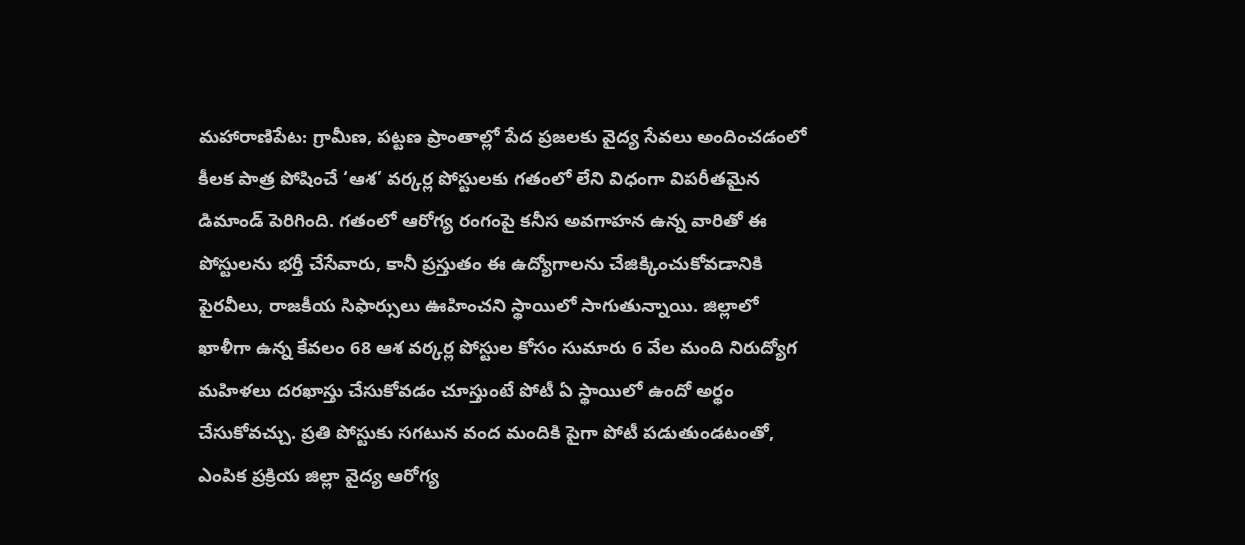మహారాణిపేట: గ్రామీణ, పట్టణ ప్రాంతాల్లో పేద ప్రజలకు వైద్య సేవలు అందించడంలో కీలక పాత్ర పోషించే ‘ఆశ’ వర్కర్ల పోస్టులకు గతంలో లేని విధంగా విపరీతమైన డిమాండ్‌ పెరిగింది. గతంలో ఆరోగ్య రంగంపై కనీస అవగాహన ఉన్న వారితో ఈ పోస్టులను భర్తీ చేసేవారు, కానీ ప్రస్తుతం ఈ ఉద్యోగాలను చేజిక్కించుకోవడానికి పైరవీలు, రాజకీయ సిఫార్సులు ఊహించని స్థాయిలో సాగుతున్నాయి. జిల్లాలో ఖాళీగా ఉన్న కేవలం 68 ఆశ వర్కర్ల పోస్టుల కోసం సుమారు 6 వేల మంది నిరుద్యోగ మహిళలు దరఖాస్తు చేసుకోవడం చూస్తుంటే పోటీ ఏ స్థాయిలో ఉందో అర్థం చేసుకోవచ్చు. ప్రతి పోస్టుకు సగటున వంద మందికి పైగా పోటీ పడుతుండటంతో, ఎంపిక ప్రక్రియ జిల్లా వైద్య ఆరోగ్య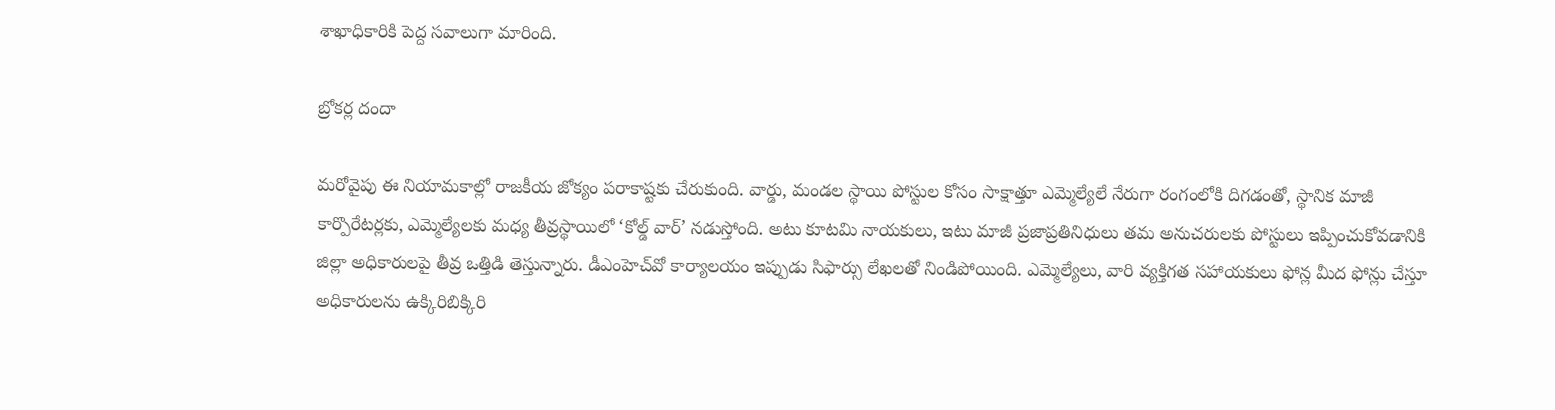శాఖాధికారికి పెద్ద సవాలుగా మారింది.

బ్రోకర్ల దందా

మరోవైపు ఈ నియామకాల్లో రాజకీయ జోక్యం పరాకాష్టకు చేరుకుంది. వార్డు, మండల స్థాయి పోస్టుల కోసం సాక్షాత్తూ ఎమ్మెల్యేలే నేరుగా రంగంలోకి దిగడంతో, స్థానిక మాజీ కార్పొరేటర్లకు, ఎమ్మెల్యేలకు మధ్య తీవ్రస్థాయిలో ‘కోల్డ్‌ వార్‌’ నడుస్తోంది. అటు కూటమి నాయకులు, ఇటు మాజీ ప్రజాప్రతినిధులు తమ అనుచరులకు పోస్టులు ఇప్పించుకోవడానికి జిల్లా అధికారులపై తీవ్ర ఒత్తిడి తెస్తున్నారు. డీఎంహెచ్‌వో కార్యాలయం ఇప్పుడు సిఫార్సు లేఖలతో నిండిపోయింది. ఎమ్మెల్యేలు, వారి వ్యక్తిగత సహాయకులు ఫోన్ల మీద ఫోన్లు చేస్తూ అధికారులను ఉక్కిరిబిక్కిరి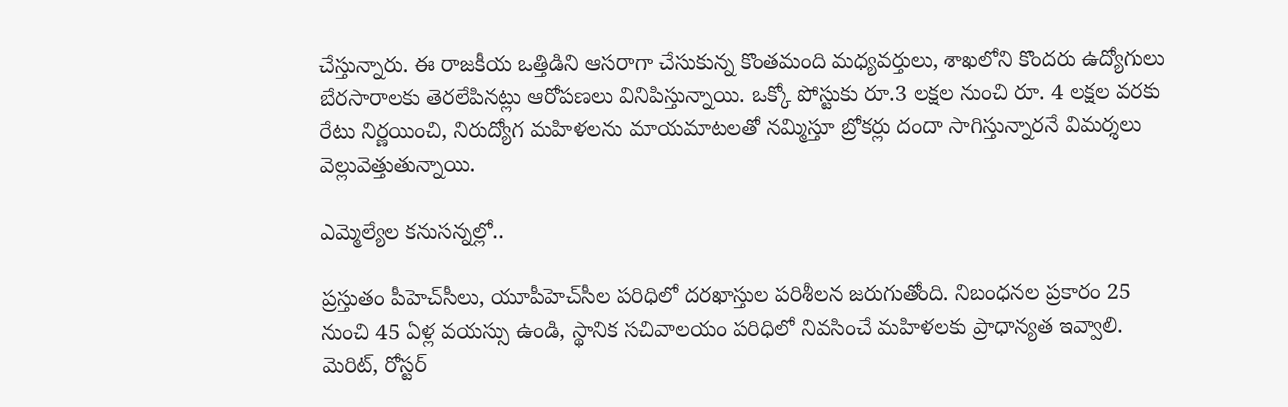చేస్తున్నారు. ఈ రాజకీయ ఒత్తిడిని ఆసరాగా చేసుకున్న కొంతమంది మధ్యవర్తులు, శాఖలోని కొందరు ఉద్యోగులు బేరసారాలకు తెరలేపినట్లు ఆరోపణలు వినిపిస్తున్నాయి. ఒక్కో పోస్టుకు రూ.3 లక్షల నుంచి రూ. 4 లక్షల వరకు రేటు నిర్ణయించి, నిరుద్యోగ మహిళలను మాయమాటలతో నమ్మిస్తూ బ్రోకర్లు దందా సాగిస్తున్నారనే విమర్శలు వెల్లువెత్తుతున్నాయి.

ఎమ్మెల్యేల కనుసన్నల్లో..

ప్రస్తుతం పీహెచ్‌సీలు, యూపీహెచ్‌సీల పరిధిలో దరఖాస్తుల పరిశీలన జరుగుతోంది. నిబంధనల ప్రకారం 25 నుంచి 45 ఏళ్ల వయస్సు ఉండి, స్థానిక సచివాలయం పరిధిలో నివసించే మహిళలకు ప్రాధాన్యత ఇవ్వాలి. మెరిట్‌, రోస్టర్‌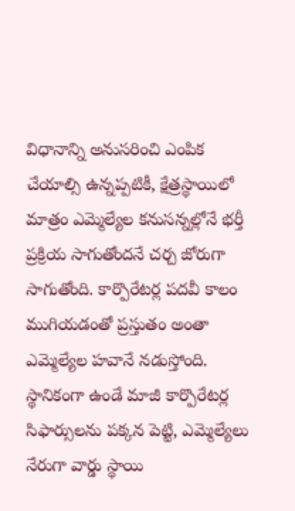విధానాన్ని అనుసరించి ఎంపిక చేయాల్సి ఉన్నప్పటికీ, క్షేత్రస్థాయిలో మాత్రం ఎమ్మెల్యేల కనుసన్నల్లోనే భర్తీ ప్రక్రియ సాగుతోందనే చర్చ జోరుగా సాగుతోంది. కార్పొరేటర్ల పదవీ కాలం ముగియడంతో ప్రస్తుతం అంతా ఎమ్మెల్యేల హవానే నడుస్తోంది. స్థానికంగా ఉండే మాజీ కార్పొరేటర్ల సిఫార్సులను పక్కన పెట్టి, ఎమ్మెల్యేలు నేరుగా వార్డు స్థాయి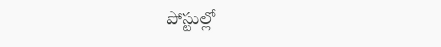పోస్టుల్లో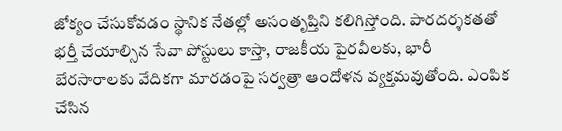జోక్యం చేసుకోవడం స్థానిక నేతల్లో అసంతృప్తిని కలిగిస్తోంది. పారదర్శకతతో భర్తీ చేయాల్సిన సేవా పోస్టులు కాస్తా, రాజకీయ పైరవీలకు, భారీ బేరసారాలకు వేదికగా మారడంపై సర్వత్రా ఆందోళన వ్యక్తమవుతోంది. ఎంపిక చేసిన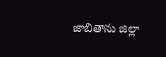జాబితాను జిల్లా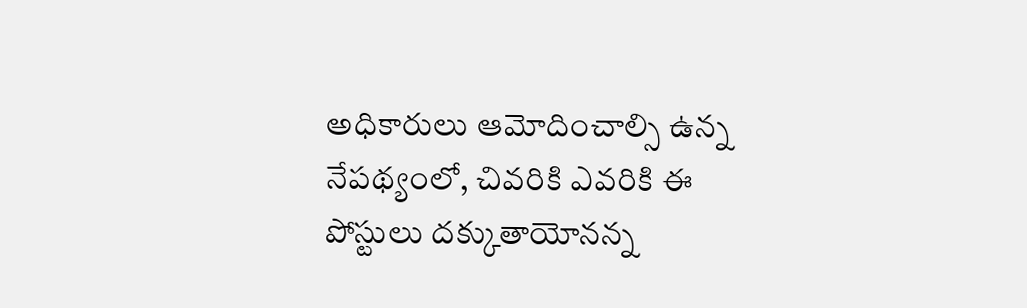అధికారులు ఆమోదించాల్సి ఉన్న నేపథ్యంలో, చివరికి ఎవరికి ఈ పోస్టులు దక్కుతాయోనన్న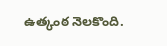ఉత్కంఠ నెలకొంది.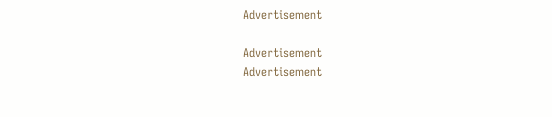Advertisement

Advertisement
Advertisement